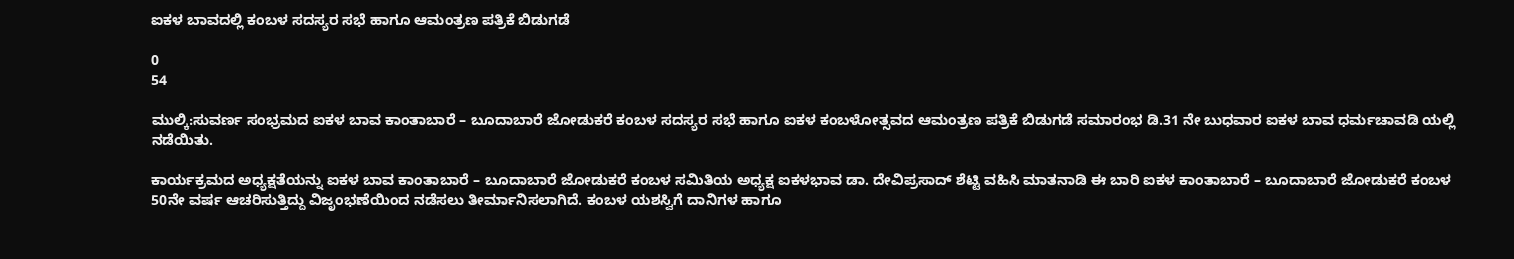ಐಕಳ ಬಾವದಲ್ಲಿ ಕಂಬಳ ಸದಸ್ಯರ ಸಭೆ ಹಾಗೂ ಆಮಂತ್ರಣ ಪತ್ರಿಕೆ ಬಿಡುಗಡೆ

0
54

ಮುಲ್ಕಿ:ಸುವರ್ಣ ಸಂಭ್ರಮದ ಐಕಳ ಬಾವ ಕಾಂತಾಬಾರೆ – ಬೂದಾಬಾರೆ ಜೋಡುಕರೆ ಕಂಬಳ ಸದಸ್ಯರ ಸಭೆ ಹಾಗೂ ಐಕಳ ಕಂಬಳೋತ್ಸವದ ಆಮಂತ್ರಣ ಪತ್ರಿಕೆ ಬಿಡುಗಡೆ ಸಮಾರಂಭ ಡಿ.31 ನೇ ಬುಧವಾರ ಐಕಳ ಬಾವ ಧರ್ಮಚಾವಡಿ ಯಲ್ಲಿ ನಡೆಯಿತು.

ಕಾರ್ಯಕ್ರಮದ ಅಧ್ಯಕ್ಷತೆಯನ್ನು ಐಕಳ ಬಾವ ಕಾಂತಾಬಾರೆ – ಬೂದಾಬಾರೆ ಜೋಡುಕರೆ ಕಂಬಳ ಸಮಿತಿಯ ಅಧ್ಯಕ್ಷ ಐಕಳಭಾವ ಡಾ. ದೇವಿಪ್ರಸಾದ್ ಶೆಟ್ಟಿ ವಹಿಸಿ ಮಾತನಾಡಿ ಈ ಬಾರಿ ಐಕಳ ಕಾಂತಾಬಾರೆ – ಬೂದಾಬಾರೆ ಜೋಡುಕರೆ ಕಂಬಳ 50ನೇ ವರ್ಷ ಆಚರಿಸುತ್ತಿದ್ದು ವಿಜೃಂಭಣೆಯಿಂದ ನಡೆಸಲು ತೀರ್ಮಾನಿಸಲಾಗಿದೆ. ಕಂಬಳ ಯಶಸ್ವಿಗೆ ದಾನಿಗಳ ಹಾಗೂ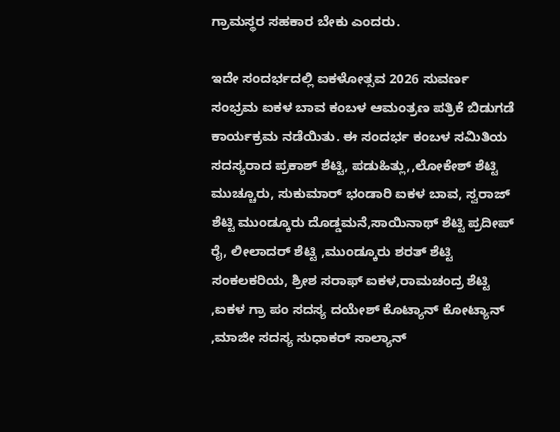ಗ್ರಾಮಸ್ಥರ ಸಹಕಾರ ಬೇಕು ಎಂದರು.

ಇದೇ ಸಂದರ್ಭದಲ್ಲಿ ಐಕಳೋತ್ಸವ 2026 ಸುವರ್ಣ ಸಂಭ್ರಮ ಐಕಳ ಬಾವ ಕಂಬಳ ಆಮಂತ್ರಣ ಪತ್ರಿಕೆ ಬಿಡುಗಡೆ ಕಾರ್ಯಕ್ರಮ ನಡೆಯಿತು. ಈ ಸಂದರ್ಭ ಕಂಬಳ ಸಮಿತಿಯ ಸದಸ್ಯರಾದ ಪ್ರಕಾಶ್ ಶೆಟ್ಟಿ, ಪಡುಹಿತ್ಲು,,ಲೋಕೇಶ್ ಶೆಟ್ಟಿ ಮುಚ್ಚೂರು, ಸುಕುಮಾರ್ ಭಂಡಾರಿ ಐಕಳ ಬಾವ, ಸ್ವರಾಜ್ ಶೆಟ್ಟಿ ಮುಂಡ್ಕೂರು ದೊಡ್ಡಮನೆ,ಸಾಯಿನಾಥ್ ಶೆಟ್ಟಿ ಪ್ರದೀಪ್ ರೈ, ಲೀಲಾದರ್ ಶೆಟ್ಟಿ ,ಮುಂಡ್ಕೂರು ಶರತ್ ಶೆಟ್ಟಿ ಸಂಕಲಕರಿಯ, ಶ್ರೀಶ ಸರಾಫ್ ಐಕಳ,ರಾಮಚಂದ್ರ ಶೆಟ್ಟಿ ,ಐಕಳ ಗ್ರಾ ಪಂ ಸದಸ್ಯ ದಯೇಶ್ ಕೊಟ್ಯಾನ್ ಕೋಟ್ಯಾನ್ ,ಮಾಜೀ ಸದಸ್ಯ ಸುಧಾಕರ್ ಸಾಲ್ಯಾನ್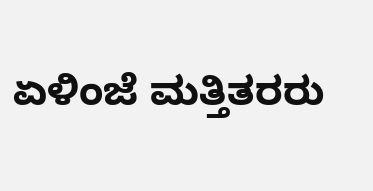ಏಳಿಂಜೆ ಮತ್ತಿತರರು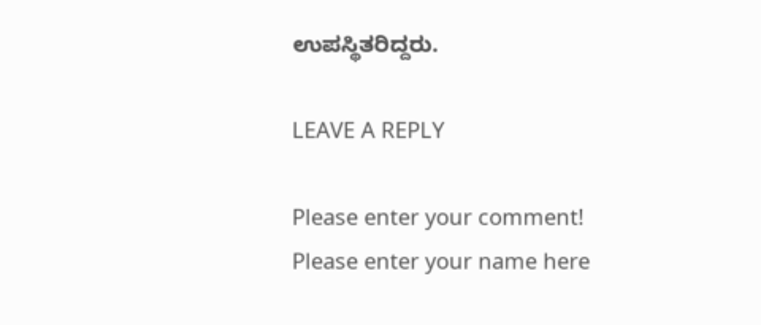ಉಪಸ್ಥಿತರಿದ್ದರು.

LEAVE A REPLY

Please enter your comment!
Please enter your name here